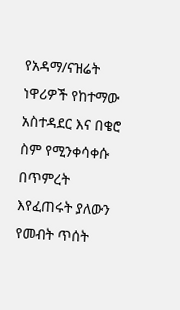የአዳማ/ናዝሬት ነዋሪዎች የከተማው አስተዳደር እና በቄሮ ስም የሚንቀሳቀሱ በጥምረት እየፈጠሩት ያለውን የመብት ጥሰት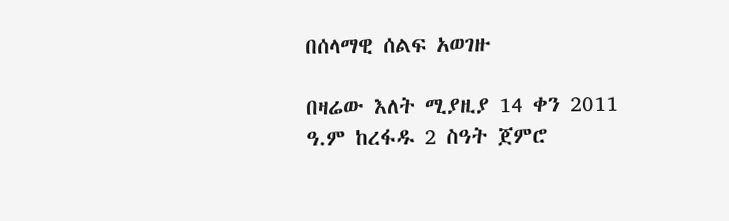በሰላማዊ ሰልፍ አወገዙ

በዛሬው እለት ሚያዚያ 14 ቀን 2011 ዓ.ም ከረፋዱ 2 ስዓት ጀምሮ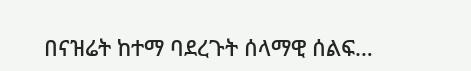በናዝሬት ከተማ ባደረጉት ሰላማዊ ሰልፍ…